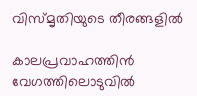വിസ്മൃതിയുടെ തീരങ്ങളിൽ

കാലപ്രവാഹത്തിൻ വേഗത്തിലൊടുവിൽ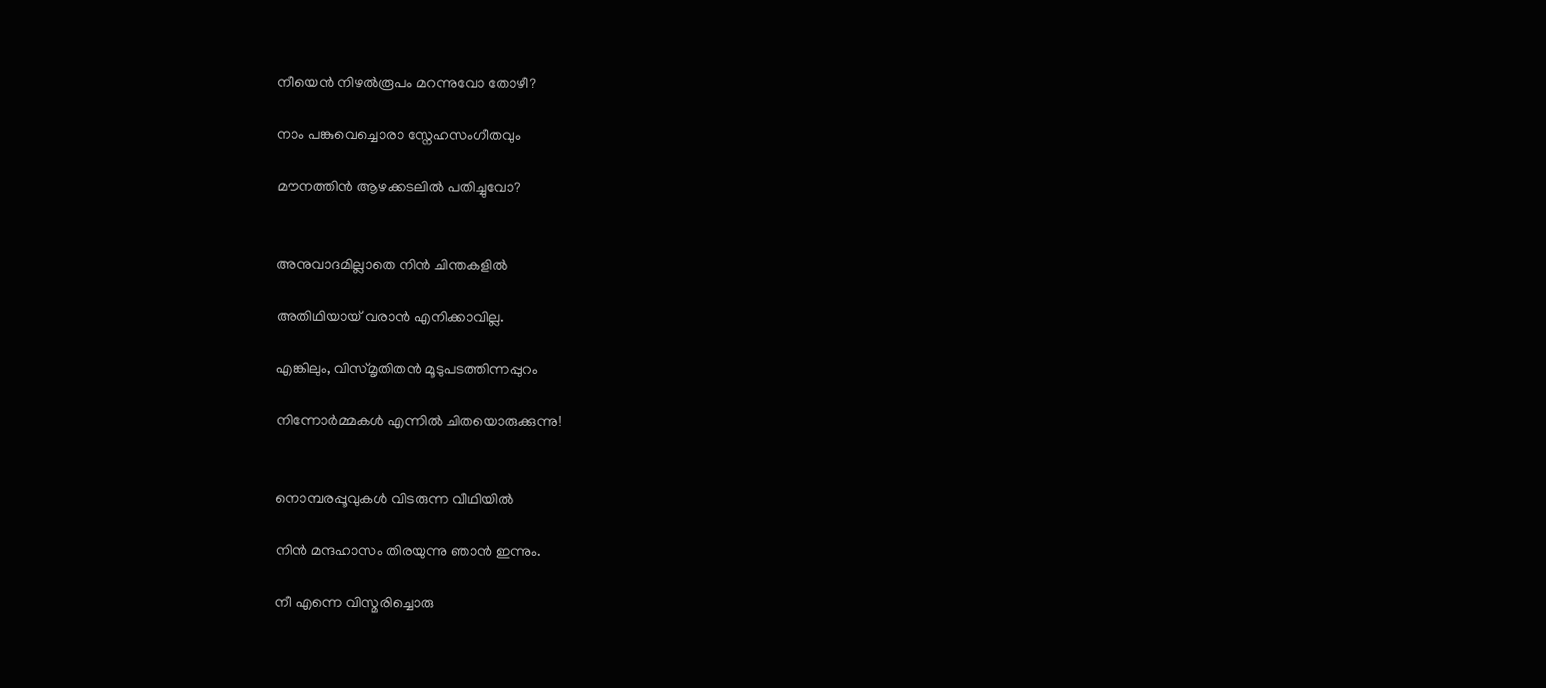നീയെൻ നിഴൽരൂപം മറന്നുവോ തോഴീ?

നാം പങ്കുവെച്ചൊരാ സ്നേഹസംഗീതവും

മൗനത്തിൻ ആഴക്കടലിൽ പതിച്ചുവോ?


അനുവാദമില്ലാതെ നിൻ ചിന്തകളിൽ

അതിഥിയായ് വരാൻ എനിക്കാവില്ല.

എങ്കിലും, വിസ്മൃതിതൻ മൂടുപടത്തിന്നപ്പുറം

നിന്നോർമ്മകൾ എന്നിൽ ചിതയൊരുക്കുന്നു!


നൊമ്പരപ്പൂവുകൾ വിടരുന്ന വീഥിയിൽ

നിൻ മന്ദഹാസം തിരയുന്നു ഞാൻ ഇന്നും.

നീ എന്നെ വിസ്മരിച്ചൊരു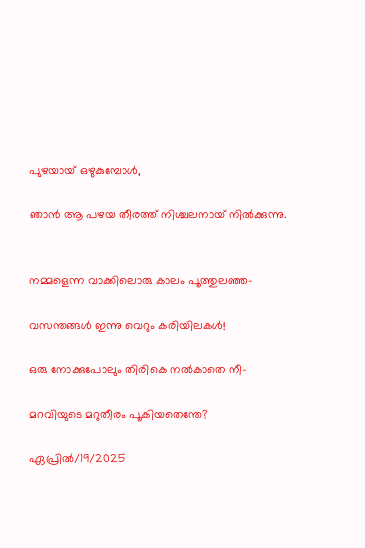പുഴയായ് ഒഴുകുമ്പോൾ,

ഞാൻ ആ പഴയ തീരത്ത് നിശ്ചലനായ് നിൽക്കുന്നു.


നമ്മളെന്ന വാക്കിലൊരു കാലം പൂത്തുലഞ്ഞ-

വസന്തങ്ങൾ ഇന്നു വെറും കരിയിലകൾ!

ഒരു നോക്കുപോലും തിരികെ നൽകാതെ നീ-

മറവിയുടെ മറുതീരം പൂകിയതെന്തേ?

ഏപ്രിൽ/19/2025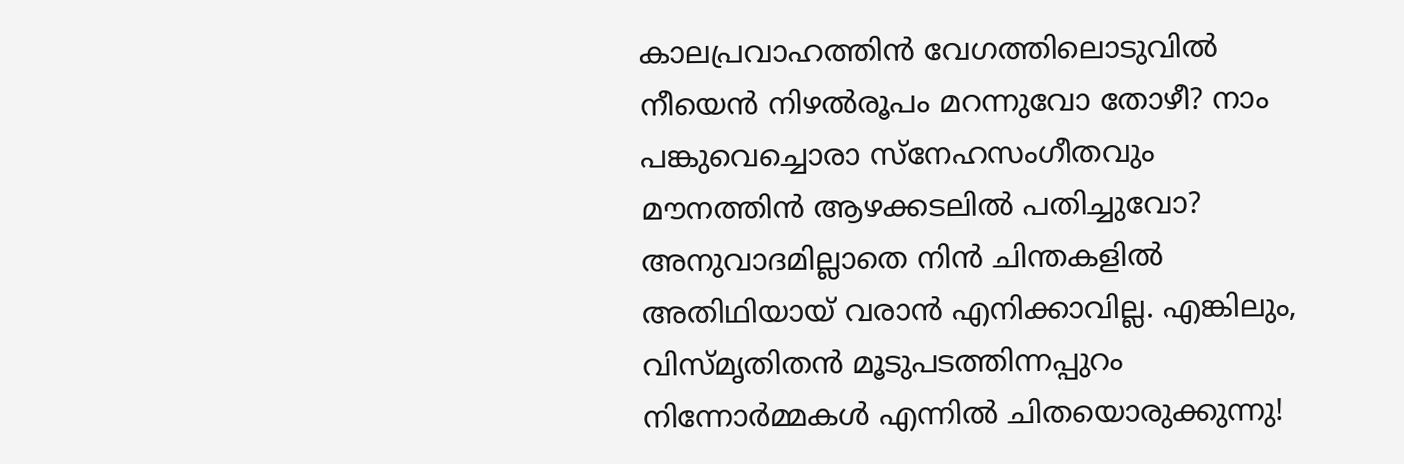കാലപ്രവാഹത്തിൻ വേഗത്തിലൊടുവിൽ നീയെൻ നിഴൽരൂപം മറന്നുവോ തോഴീ? നാം പങ്കുവെച്ചൊരാ സ്നേഹസംഗീതവും മൗനത്തിൻ ആഴക്കടലിൽ പതിച്ചുവോ? അനുവാദമില്ലാതെ നിൻ ചിന്തകളിൽ അതിഥിയായ് വരാൻ എനിക്കാവില്ല. എങ്കിലും, വിസ്മൃതിതൻ മൂടുപടത്തിന്നപ്പുറം നിന്നോർമ്മകൾ എന്നിൽ ചിതയൊരുക്കുന്നു!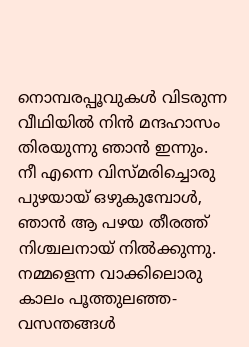നൊമ്പരപ്പൂവുകൾ വിടരുന്ന വീഥിയിൽ നിൻ മന്ദഹാസം തിരയുന്നു ഞാൻ ഇന്നും. നീ എന്നെ വിസ്മരിച്ചൊരു പുഴയായ് ഒഴുകുമ്പോൾ, ഞാൻ ആ പഴയ തീരത്ത് നിശ്ചലനായ് നിൽക്കുന്നു. നമ്മളെന്ന വാക്കിലൊരു കാലം പൂത്തുലഞ്ഞ- വസന്തങ്ങൾ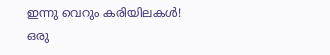ഇന്നു വെറും കരിയിലകൾ! ഒരു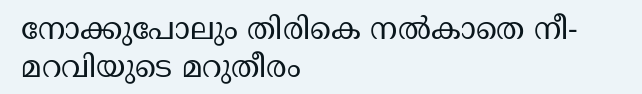നോക്കുപോലും തിരികെ നൽകാതെ നീ- മറവിയുടെ മറുതീരം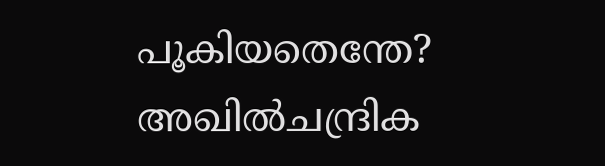പൂകിയതെന്തേ? അഖിൽചന്ദ്രിക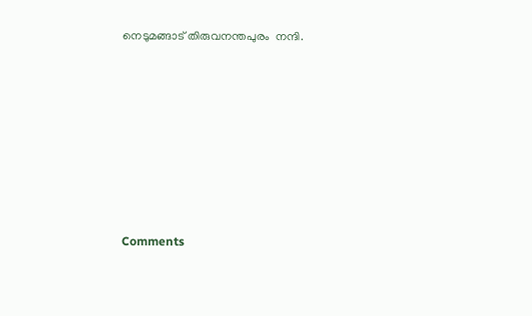നെടുമങ്ങാട് തിരുവനന്തപുരം  നന്ദി.










Comments